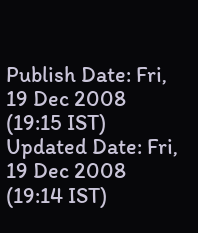Publish Date: Fri, 19 Dec 2008 (19:15 IST)
Updated Date: Fri, 19 Dec 2008 (19:14 IST)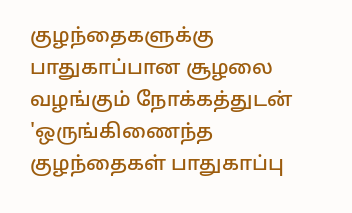குழந்தைகளுக்கு பாதுகாப்பான சூழலை வழங்கும் நோக்கத்துடன் 'ஒருங்கிணைந்த குழந்தைகள் பாதுகாப்பு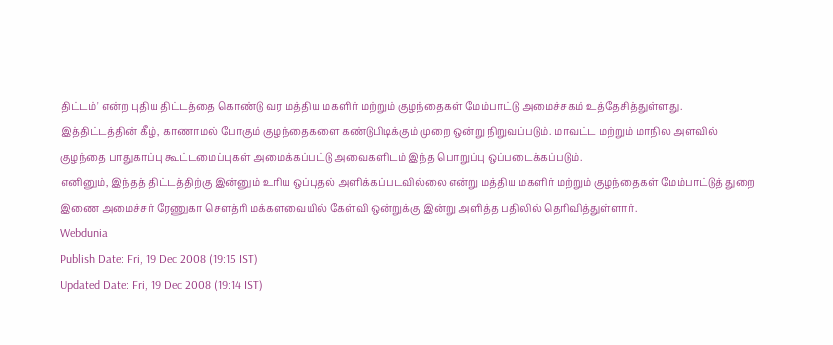திட்டம்' என்ற புதிய திட்டத்தை கொண்டு வர மத்திய மகளிர் மற்றும் குழந்தைகள் மேம்பாட்டு அமைச்சகம் உத்தேசித்துள்ளது.
இத்திட்டத்தின் கீழ், காணாமல் போகும் குழந்தைகளை கண்டுபிடிக்கும் முறை ஒன்று நிறுவப்படும். மாவட்ட மற்றும் மாநில அளவில் குழந்தை பாதுகாப்பு கூட்டமைப்புகள் அமைக்கப்பட்டு அவைகளிடம் இந்த பொறுப்பு ஒப்படைக்கப்படும்.
எனினும், இந்தத் திட்டத்திற்கு இன்னும் உரிய ஒப்புதல் அளிக்கப்படவில்லை என்று மத்திய மகளிர் மற்றும் குழந்தைகள் மேம்பாட்டுத் துறை இணை அமைச்சர் ரேணுகா சௌத்ரி மக்களவையில் கேள்வி ஒன்றுக்கு இன்று அளித்த பதிலில் தெரிவித்துள்ளார்.
Webdunia
Publish Date: Fri, 19 Dec 2008 (19:15 IST)
Updated Date: Fri, 19 Dec 2008 (19:14 IST)